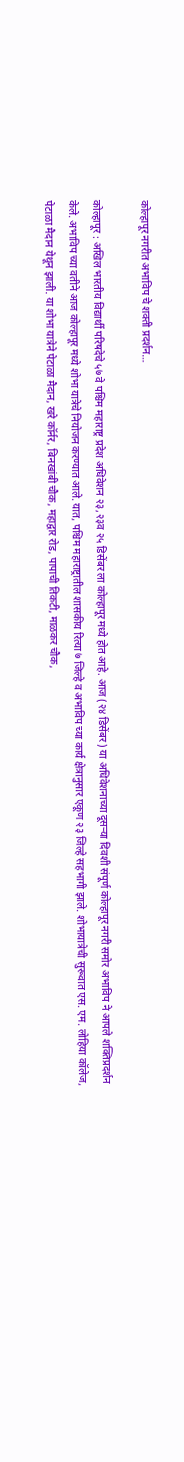कोल्हापूर नगरीत अभाविप चे शक्ती प्रदर्शन…

कोल्हापूर : अखिल भारतीय विद्यार्थी परिषदेचे ५७ वे पश्चिम महाराष्ट्र प्रदेश अधिवेशन २३,२३व २५ डिसेंबर ला कोल्हापूर मध्ये होत आहे. आज (२४ डिसेंबर) या अधिवेशनाच्या दूसऱ्या दिवशी संपूर्ण कोल्हापूर नगरी समोर अभाविप ने आपले शक्तिप्रदर्शन केले. अभाविप च्या वतीने आज कोल्हापूर मध्ये शोभा यात्रेचे नियोजन करण्यात आले. यात, पश्चिम महाराष्ट्रातील शासकीय रित्या ७ जिल्हे व अभाविप च्या कार्य क्षेत्रानुसार एकूण २३ जिल्हे सहभागी झाले. शोभायात्रेची सुरूवात एस. एम. लोहिया कॉलेज, पेटाळा मैदान येथून झाली. या शोभा यात्रेने पेटाळा मैदान, खरे कॉर्नर, बिनखांबी चौक, महाद्वार रोड, पापाची तिकटी, माळकर चौक,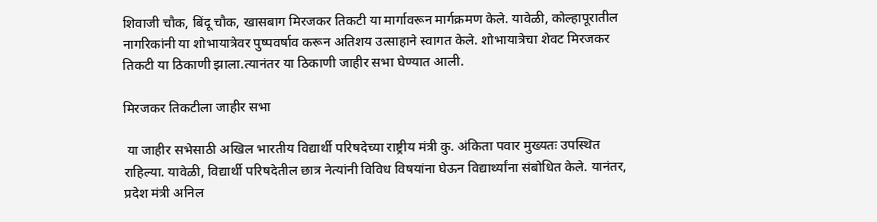शिवाजी चौक, बिंदू चौक, खासबाग मिरजकर तिकटी या मार्गावरून मार्गक्रमण केले. यावेळी, कोल्हापूरातील नागरिकांनी या शोभायात्रेवर पुष्पवर्षाव करून अतिशय उत्साहाने स्वागत केले. शोभायात्रेचा शेवट मिरजकर तिकटी या ठिकाणी झाला.त्यानंतर या ठिकाणी जाहीर सभा घेण्यात आली.

मिरजकर तिकटीला जाहीर सभा

 या जाहीर सभेसाठी अखिल भारतीय विद्यार्थी परिषदेच्या राष्ट्रीय मंत्री कु. अंकिता पवार मुख्यतः उपस्थित राहिल्या. यावेळी, विद्यार्थी परिषदेतील छात्र नेत्यांनी विविध विषयांना घेऊन विद्यार्थ्यांना संबोधित केले. यानंतर, प्रदेश मंत्री अनिल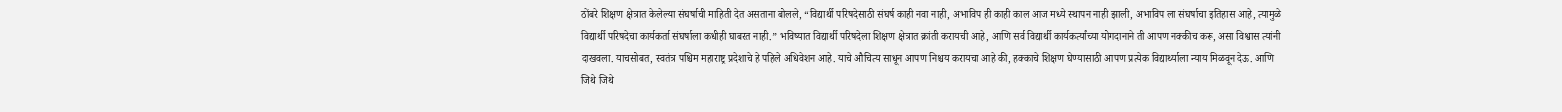ठोंबरे शिक्षण क्षेत्रात केलेल्या संघर्षाची माहिती देत असताना बोलले, “विद्यार्थी परिषदेसाठी संघर्ष काही नवा नाही, अभाविप ही काही काल आज मध्ये स्थापन नाही झाली, अभाविप ला संघर्षाचा इतिहास आहे, त्यामुळे विद्यार्थी परिषदेचा कार्यकर्ता संघर्षाला कधीही घाबरत नाही.” भविष्यात विद्यार्थी परिषदेला शिक्षण क्षेत्रात क्रांती करायची आहे, आणि सर्व विद्यार्थी कार्यकर्त्यांच्या योगदानाने ती आपण नक्कीच करू, असा विश्वास त्यांनी दाखवला. याचसोबत, स्वतंत्र पश्चिम महाराष्ट्र प्रदेशाचे हे पहिले अधिवेशन आहे. याचे औचित्य साधून आपण निश्चय करायचा आहे की, हक्काचे शिक्षण घेण्यासाठी आपण प्रत्येक विद्यार्थ्याला न्याय मिळवून देऊ. आणि जिथे जिथे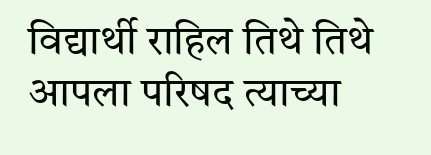विद्यार्थी राहिल तिथे तिथे आपला परिषद त्याच्या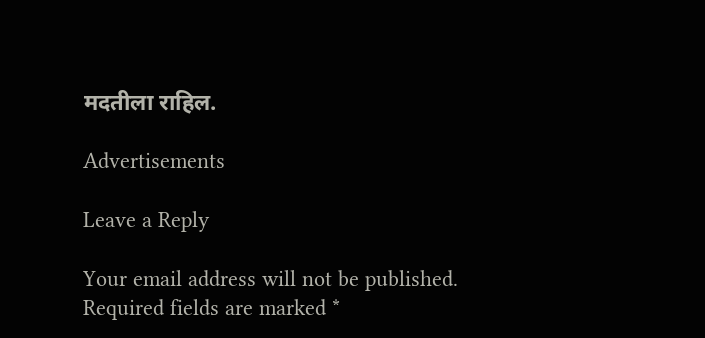मदतीला राहिल.

Advertisements

Leave a Reply

Your email address will not be published. Required fields are marked *